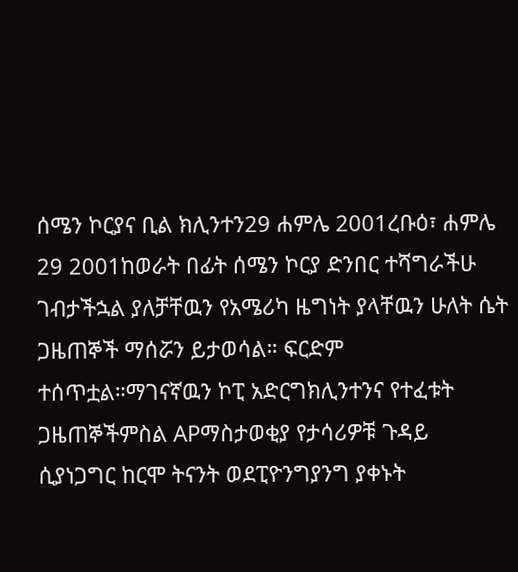ሰሜን ኮርያና ቢል ክሊንተን29 ሐምሌ 2001ረቡዕ፣ ሐምሌ 29 2001ከወራት በፊት ሰሜን ኮርያ ድንበር ተሻግራችሁ ገብታችኋል ያለቻቸዉን የአሜሪካ ዜግነት ያላቸዉን ሁለት ሴት ጋዜጠኞች ማሰሯን ይታወሳል። ፍርድም ተሰጥቷል።ማገናኛዉን ኮፒ አድርግክሊንተንና የተፈቱት ጋዜጠኞችምስል APማስታወቂያ የታሳሪዎቹ ጉዳይ ሲያነጋግር ከርሞ ትናንት ወደፒዮንግያንግ ያቀኑት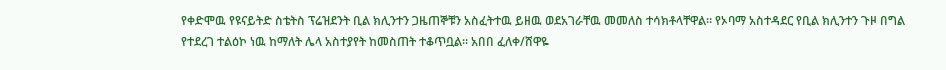የቀድሞዉ የዩናይትድ ስቴትስ ፕሬዝደንት ቢል ክሊንተን ጋዜጠኞቹን አስፈትተዉ ይዘዉ ወደአገራቸዉ መመለስ ተሳክቶላቸዋል። የኦባማ አስተዳደር የቢል ክሊንተን ጉዞ በግል የተደረገ ተልዕኮ ነዉ ከማለት ሌላ አስተያየት ከመስጠት ተቆጥቧል። አበበ ፈለቀ/ሸዋዬ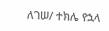ለገሠ/ ተክሌ የኋላ